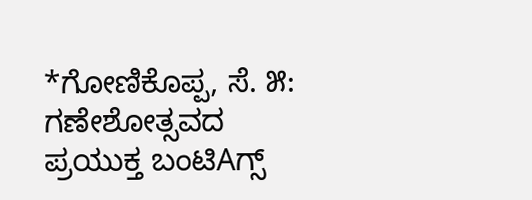*ಗೋಣಿಕೊಪ್ಪ, ಸೆ. ೫: ಗಣೇಶೋತ್ಸವದ ಪ್ರಯುಕ್ತ ಬಂಟಿAಗ್ಸ್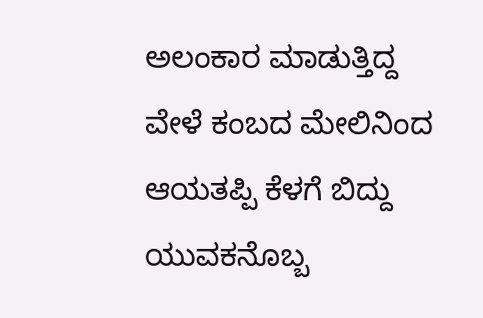ಅಲಂಕಾರ ಮಾಡುತ್ತಿದ್ದ ವೇಳೆ ಕಂಬದ ಮೇಲಿನಿಂದ ಆಯತಪ್ಪಿ ಕೆಳಗೆ ಬಿದ್ದು ಯುವಕನೊಬ್ಬ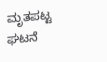ಮೃತಪಟ್ಟ ಘಟನೆ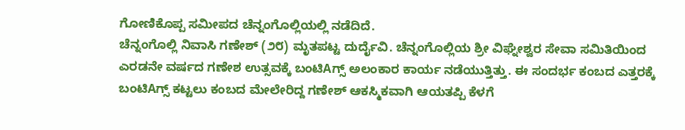ಗೋಣಿಕೊಪ್ಪ ಸಮೀಪದ ಚೆನ್ನಂಗೊಲ್ಲಿಯಲ್ಲಿ ನಡೆದಿದೆ.
ಚೆನ್ನಂಗೊಲ್ಲಿ ನಿವಾಸಿ ಗಣೇಶ್ (೨೮) ಮೃತಪಟ್ಟ ದುರ್ದೈವಿ. ಚೆನ್ನಂಗೊಲ್ಲಿಯ ಶ್ರೀ ವಿಘ್ನೇಶ್ವರ ಸೇವಾ ಸಮಿತಿಯಿಂದ ಎರಡನೇ ವರ್ಷದ ಗಣೇಶ ಉತ್ಸವಕ್ಕೆ ಬಂಟಿAಗ್ಸ್ ಅಲಂಕಾರ ಕಾರ್ಯ ನಡೆಯುತ್ತಿತ್ತು. ಈ ಸಂದರ್ಭ ಕಂಬದ ಎತ್ತರಕ್ಕೆ ಬಂಟಿAಗ್ಸ್ ಕಟ್ಟಲು ಕಂಬದ ಮೇಲೇರಿದ್ದ ಗಣೇಶ್ ಆಕಸ್ಮಿಕವಾಗಿ ಆಯತಪ್ಪಿ ಕೆಳಗೆ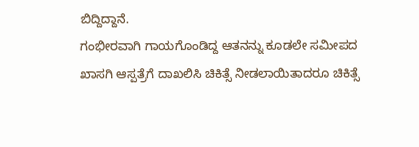ಬಿದ್ದಿದ್ದಾನೆ.
ಗಂಭೀರವಾಗಿ ಗಾಯಗೊಂಡಿದ್ದ ಆತನನ್ನು ಕೂಡಲೇ ಸಮೀಪದ ಖಾಸಗಿ ಆಸ್ಪತ್ರೆಗೆ ದಾಖಲಿಸಿ ಚಿಕಿತ್ಸೆ ನೀಡಲಾಯಿತಾದರೂ ಚಿಕಿತ್ಸೆ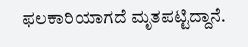ಫಲಕಾರಿಯಾಗದೆ ಮೃತಪಟ್ಟಿದ್ದಾನೆ.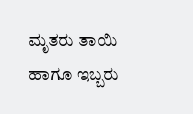ಮೃತರು ತಾಯಿ ಹಾಗೂ ಇಬ್ಬರು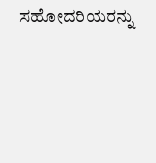ಸಹೋದರಿಯರನ್ನು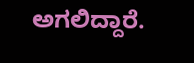ಅಗಲಿದ್ದಾರೆ.